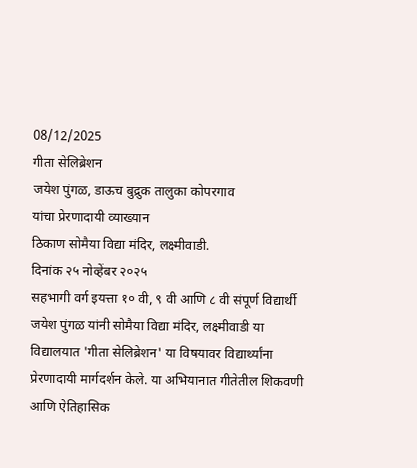08/12/2025
गीता सेलिब्रेशन
जयेश पुंगळ, डाऊच बुद्रुक तालुका कोपरगाव
यांचा प्रेरणादायी व्याख्यान
ठिकाण सोमैया विद्या मंदिर, लक्ष्मीवाडी.
दिनांक २५ नोव्हेंबर २०२५
सहभागी वर्ग इयत्ता १० वी, ९ वी आणि ८ वी संपूर्ण विद्यार्थी
जयेश पुंगळ यांनी सोमैया विद्या मंदिर, लक्ष्मीवाडी या विद्यालयात 'गीता सेलिब्रेशन' या विषयावर विद्यार्थ्यांना प्रेरणादायी मार्गदर्शन केले. या अभियानात गीतेतील शिकवणी आणि ऐतिहासिक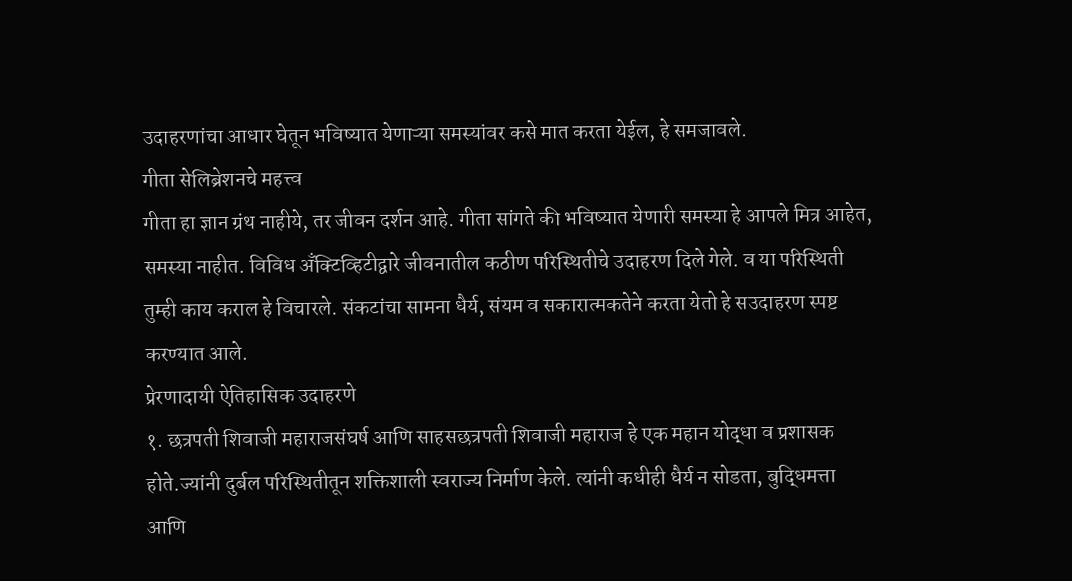उदाहरणांचा आधार घेतून भविष्यात येणाऱ्या समस्यांवर कसे मात करता येईल, हे समजावले.
गीता सेलिब्रेशनचे महत्त्व
गीता हा ज्ञान ग्रंथ नाहीये, तर जीवन दर्शन आहे. गीता सांगते की भविष्यात येणारी समस्या हे आपले मित्र आहेत, समस्या नाहीत. विविध अँक्टिव्हिटीद्वारे जीवनातील कठीण परिस्थितीचे उदाहरण दिले गेले. व या परिस्थिती तुम्ही काय कराल हे विचारले. संकटांचा सामना धैर्य, संयम व सकारात्मकतेने करता येतो हे सउदाहरण स्पष्ट करण्यात आले.
प्रेरणादायी ऐतिहासिक उदाहरणे
१. छत्रपती शिवाजी महाराजसंघर्ष आणि साहसछत्रपती शिवाजी महाराज हे एक महान योद्धा व प्रशासक होते.ज्यांनी दुर्बल परिस्थितीतून शक्तिशाली स्वराज्य निर्माण केले. त्यांनी कधीही धैर्य न सोडता, बुद्धिमत्ता आणि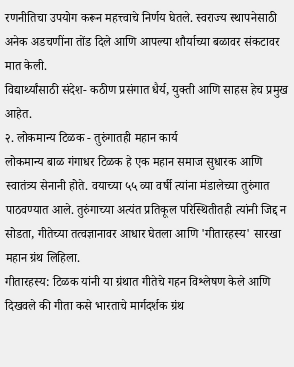रणनीतिचा उपयोग करून महत्त्वाचे निर्णय घेतले. स्वराज्य स्थापनेसाठी अनेक अडचणींना तोंड दिले आणि आपल्या शौर्याच्या बळावर संकटावर मात केली.
विद्यार्थ्यांसाठी संदेश- कठीण प्रसंगात धैर्य, युक्ती आणि साहस हेच प्रमुख आहेत.
२. लोकमान्य टिळक - तुरुंगातही महान कार्य
लोकमान्य बाळ गंगाधर टिळक हे एक महान समाज सुधारक आणि स्वातंत्र्य सेनानी होते. वयाच्या ५५ व्या वर्षी त्यांना मंडालेच्या तुरुंगात पाठवण्यात आले. तुरुंगाच्या अत्यंत प्रतिकूल परिस्थितीतही त्यांनी जिद्द न सोडता, गीतेच्या तत्वज्ञानावर आधार घेतला आणि 'गीतारहस्य' सारखा महान ग्रंथ लिहिला.
गीतारहस्य: टिळक यांनी या ग्रंथात गीतेचे गहन विश्लेषण केले आणि दिखवले की गीता कसे भारताचे मार्गदर्शक ग्रंथ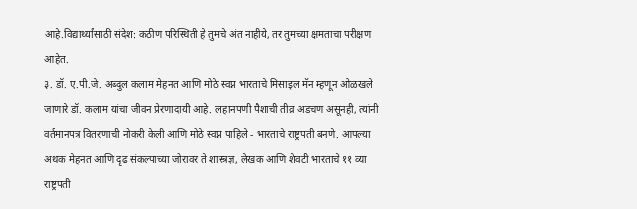आहे.विद्यार्थ्यांसाठी संदेश: कठीण परिस्थिती हे तुमचे अंत नाहीये, तर तुमच्या क्षमताचा परीक्षण आहेत.
३. डॉ. ए.पी.जे. अब्दुल कलाम मेहनत आणि मोठे स्वप्न भारताचे मिसाइल मॅन म्हणून ओळखले जाणारे डॉ. कलाम यांचा जीवन प्रेरणादायी आहे. लहानपणी पैशाची तीव्र अडचण असूनही, त्यांनी वर्तमानपत्र वितरणाची नोकरी केली आणि मोठे स्वप्न पाहिले - भारताचे राष्ट्रपती बनणे. आपल्या अथक मेहनत आणि दृढ संकल्पाच्या जोरावर ते शास्त्रज्ञ, लेखक आणि शेवटी भारताचे ११ व्या राष्ट्रपती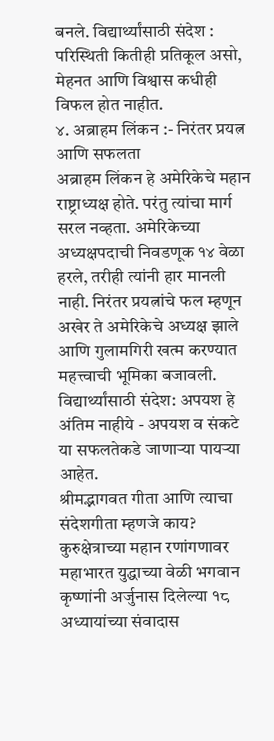बनले. विद्यार्थ्यांसाठी संदेश : परिस्थिती कितीही प्रतिकूल असो, मेहनत आणि विश्वास कधीही विफल होत नाहीत.
४. अब्राहम लिंकन :- निरंतर प्रयत्न आणि सफलता
अब्राहम लिंकन हे अमेरिकेचे महान राष्ट्राध्यक्ष होते. परंतु त्यांचा मार्ग सरल नव्हता. अमेरिकेच्या अध्यक्षपदाची निवडणूक १४ वेळा हरले, तरीही त्यांनी हार मानली नाही. निरंतर प्रयत्नांचे फल म्हणून अखेर ते अमेरिकेचे अध्यक्ष झाले आणि गुलामगिरी खत्म करण्यात महत्त्वाची भूमिका बजावली. विद्यार्थ्यांसाठी संदेश: अपयश हे अंतिम नाहीये - अपयश व संकटे या सफलतेकडे जाणाऱ्या पायऱ्या आहेत.
श्रीमद्भागवत गीता आणि त्याचा संदेशगीता म्हणजे काय?
कुरुक्षेत्राच्या महान रणांगणावर महाभारत युद्धाच्या वेळी भगवान कृष्णांनी अर्जुनास दिलेल्या १८ अध्यायांच्या संवादास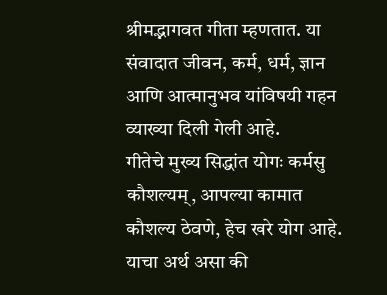श्रीमद्भागवत गीता म्हणतात. या संवादात जीवन, कर्म, धर्म, ज्ञान आणि आत्मानुभव यांविषयी गहन व्याख्या दिली गेली आहे.
गीतेचे मुख्य सिद्धांत योगः कर्मसु कौशल्यम्, आपल्या कामात कौशल्य ठेवणे, हेच खरे योग आहे. याचा अर्थ असा की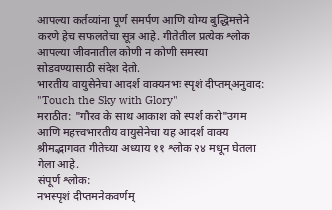आपल्या कर्तव्यांना पूर्ण समर्पण आणि योग्य बुद्धिमत्तेने करणे हेच सफलतेचा सूत्र आहे. गीतेतील प्रत्येक श्लोक आपल्या जीवनातील कोणी न कोणी समस्या सोडवण्यासाठी संदेश देतो.
भारतीय वायुसेनेचा आदर्श वाक्यनभः स्पृशं दीप्तम्अनुवाद: "Touch the Sky with Glory"
मराठीत: "गौरव के साथ आकाश को स्पर्श करो"उगम आणि महत्त्वभारतीय वायुसेनेचा यह आदर्श वाक्य श्रीमद्भागवत गीतेच्या अध्याय ११ श्लोक २४ मधून घेतला गेला आहे.
संपूर्ण श्लोक:
नभस्पृशं दीप्तमनेकवर्णम्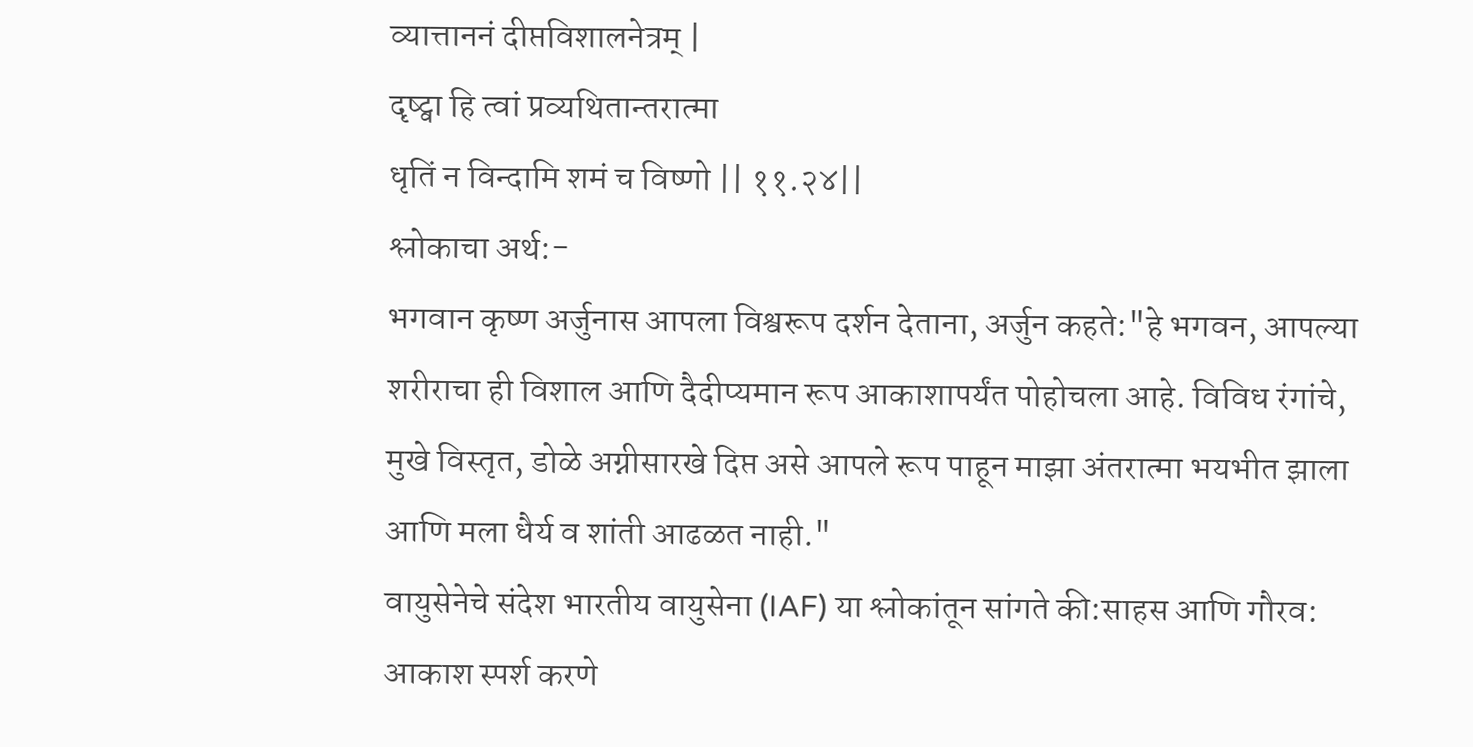व्यात्ताननं दीप्तविशालनेत्रम् |
दृष्ट्वा हि त्वां प्रव्यथितान्तरात्मा
धृतिं न विन्दामि शमं च विष्णो || ११.२४||
श्लोकाचा अर्थ:-
भगवान कृष्ण अर्जुनास आपला विश्वरूप दर्शन देताना, अर्जुन कहते:"हे भगवन, आपल्या शरीराचा ही विशाल आणि दैदीप्यमान रूप आकाशापर्यंत पोहोचला आहे. विविध रंगांचे, मुखे विस्तृत, डोळे अग्नीसारखे दिप्त असे आपले रूप पाहून माझा अंतरात्मा भयभीत झाला आणि मला धैर्य व शांती आढळत नाही."
वायुसेनेचे संदेश भारतीय वायुसेना (IAF) या श्लोकांतून सांगते की:साहस आणि गौरव:
आकाश स्पर्श करणे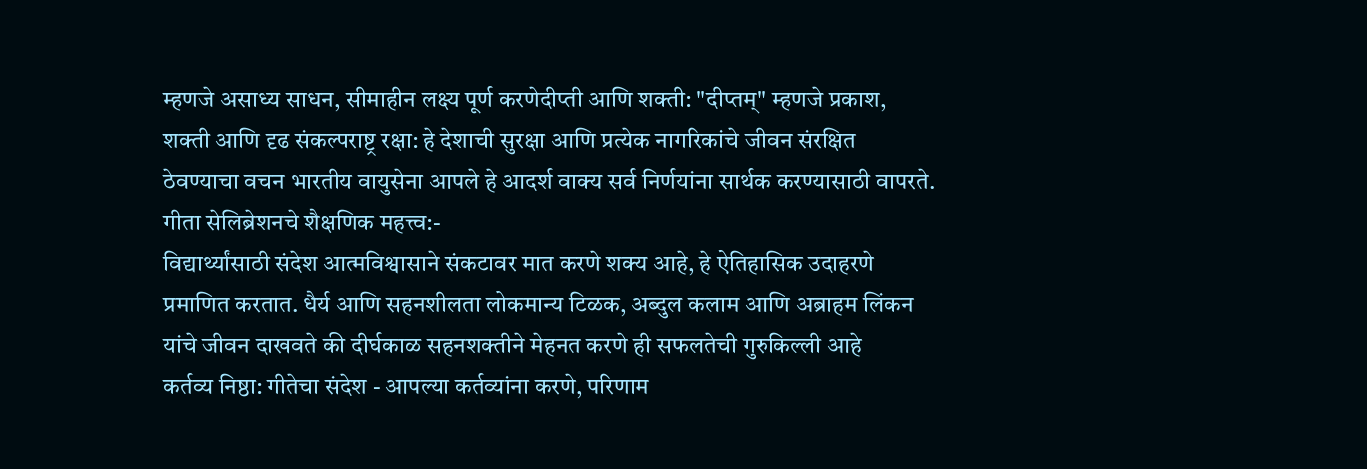म्हणजे असाध्य साधन, सीमाहीन लक्ष्य पूर्ण करणेदीप्ती आणि शक्ती: "दीप्तम्" म्हणजे प्रकाश, शक्ती आणि दृढ संकल्पराष्ट्र रक्षा: हे देशाची सुरक्षा आणि प्रत्येक नागरिकांचे जीवन संरक्षित ठेवण्याचा वचन भारतीय वायुसेना आपले हे आदर्श वाक्य सर्व निर्णयांना सार्थक करण्यासाठी वापरते.
गीता सेलिब्रेशनचे शैक्षणिक महत्त्व:-
विद्यार्थ्यांसाठी संदेश आत्मविश्वासाने संकटावर मात करणे शक्य आहे, हे ऐतिहासिक उदाहरणे प्रमाणित करतात. धैर्य आणि सहनशीलता लोकमान्य टिळक, अब्दुल कलाम आणि अब्राहम लिंकन यांचे जीवन दाखवते की दीर्घकाळ सहनशक्तीने मेहनत करणे ही सफलतेची गुरुकिल्ली आहे
कर्तव्य निष्ठा: गीतेचा संदेश - आपल्या कर्तव्यांना करणे, परिणाम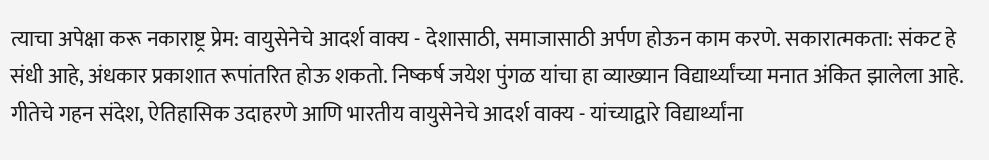त्याचा अपेक्षा करू नकाराष्ट्र प्रेम: वायुसेनेचे आदर्श वाक्य - देशासाठी, समाजासाठी अर्पण होऊन काम करणे. सकारात्मकता: संकट हे संधी आहे, अंधकार प्रकाशात रूपांतरित होऊ शकतो. निष्कर्ष जयेश पुंगळ यांचा हा व्याख्यान विद्यार्थ्यांच्या मनात अंकित झालेला आहे.
गीतेचे गहन संदेश, ऐतिहासिक उदाहरणे आणि भारतीय वायुसेनेचे आदर्श वाक्य - यांच्याद्वारे विद्यार्थ्यांना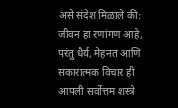असे संदेश मिळाले की: जीवन हा रणांगण आहे, परंतु धैर्य, मेहनत आणि सकारात्मक विचार ही आपली सर्वोत्तम शस्त्रे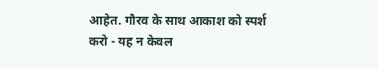आहेत. गौरव के साथ आकाश को स्पर्श करो - यह न केवल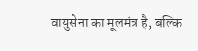वायुसेना का मूलमंत्र है, बल्कि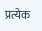प्रत्येक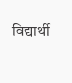विद्यार्थी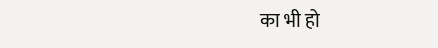का भी हो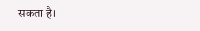सकता है।